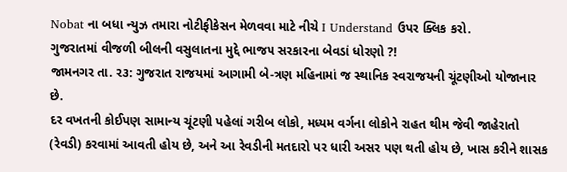Nobat ના બધા ન્યુઝ તમારા નોટીફીકેસન મેળવવા માટે નીચે I Understand ઉપર ક્લિક કરો.
ગુજરાતમાં વીજળી બીલની વસુલાતના મુદ્દે ભાજ૫ સરકારના બેવડાં ધોરણો ?!
જામનગર તા. ર૩: ગુજરાત રાજયમાં આગામી બે-ત્રણ મહિનામાં જ સ્થાનિક સ્વરાજયની ચૂંટણીઓ યોજાનાર છે.
દર વખતની કોઈપણ સામાન્ય ચૂંટણી પહેલાં ગરીબ લોકો, મધ્યમ વર્ગના લોકોને રાહત થીમ જેવી જાહેરાતો (રેવડી) કરવામાં આવતી હોય છે, અને આ રેવડીની મતદારો પર ધારી અસર પણ થતી હોય છે, ખાસ કરીને શાસક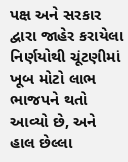પક્ષ અને સરકાર દ્વારા જાહેર કરાયેલા નિર્ણયોથી ચૂંટણીમાં ખૂબ મોટો લાભ ભાજપને થતો આવ્યો છે, અને હાલ છેલ્લા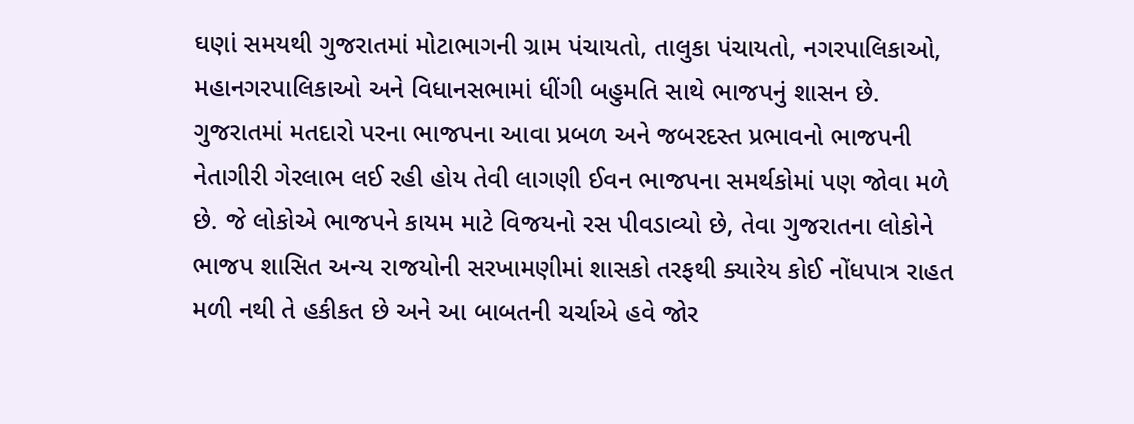ઘણાં સમયથી ગુજરાતમાં મોટાભાગની ગ્રામ પંચાયતો, તાલુકા પંચાયતો, નગરપાલિકાઓ, મહાનગરપાલિકાઓ અને વિધાનસભામાં ધીંગી બહુમતિ સાથે ભાજપનું શાસન છે.
ગુજરાતમાં મતદારો પરના ભાજપના આવા પ્રબળ અને જબરદસ્ત પ્રભાવનો ભાજપની નેતાગીરી ગેરલાભ લઈ રહી હોય તેવી લાગણી ઈવન ભાજપના સમર્થકોમાં પણ જોવા મળે છે. જે લોકોએ ભાજપને કાયમ માટે વિજયનો રસ પીવડાવ્યો છે, તેવા ગુજરાતના લોકોને ભાજપ શાસિત અન્ય રાજયોની સરખામણીમાં શાસકો તરફથી ક્યારેય કોઈ નોંધપાત્ર રાહત મળી નથી તે હકીકત છે અને આ બાબતની ચર્ચાએ હવે જોર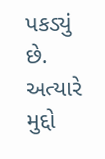પકડ્યું છે.
અત્યારે મુદ્દો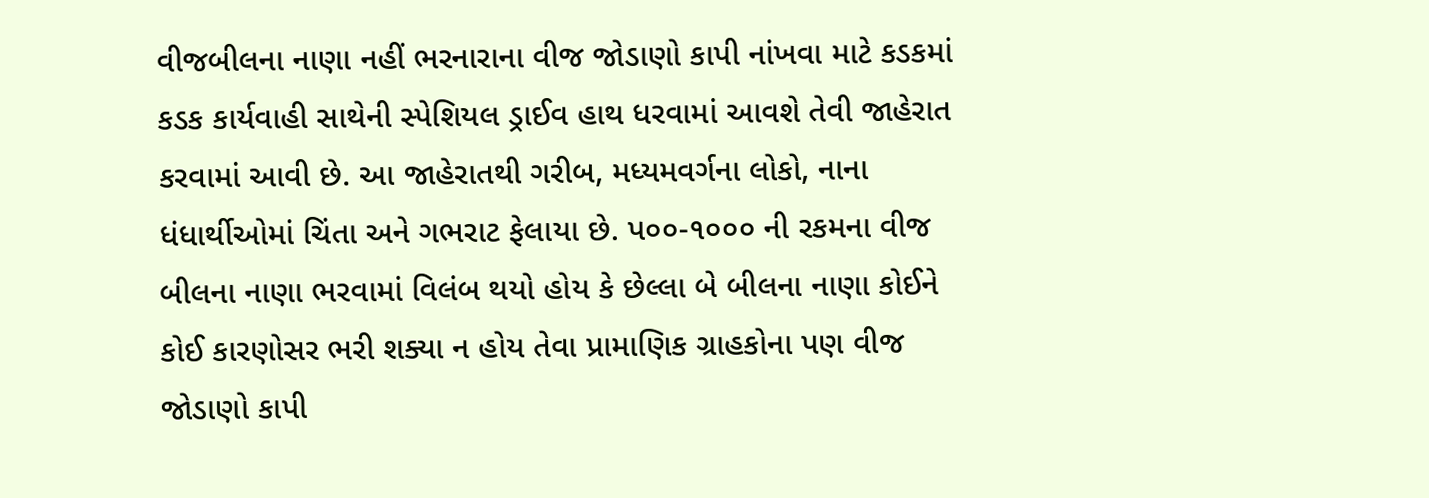વીજબીલના નાણા નહીં ભરનારાના વીજ જોડાણો કાપી નાંખવા માટે કડકમાં કડક કાર્યવાહી સાથેની સ્પેશિયલ ડ્રાઈવ હાથ ધરવામાં આવશે તેવી જાહેરાત કરવામાં આવી છે. આ જાહેરાતથી ગરીબ, મધ્યમવર્ગના લોકો, નાના ધંધાર્થીઓમાં ચિંતા અને ગભરાટ ફેલાયા છે. પ૦૦-૧૦૦૦ ની રકમના વીજ બીલના નાણા ભરવામાં વિલંબ થયો હોય કે છેલ્લા બે બીલના નાણા કોઈને કોઈ કારણોસર ભરી શક્યા ન હોય તેવા પ્રામાણિક ગ્રાહકોના પણ વીજ જોડાણો કાપી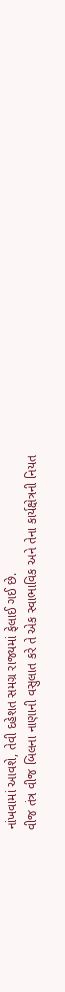નાંખવામાં આવશે, તેવી દહેશત સમગ્ર રાજ્યમાં ફેલાઈ ગઈ છે.
વીજ તંત્ર વીજ બિલના નાણાની વસુલાત કરે તે એક સ્વાભાવિક અને તેના કાર્યક્ષેત્રની નિયત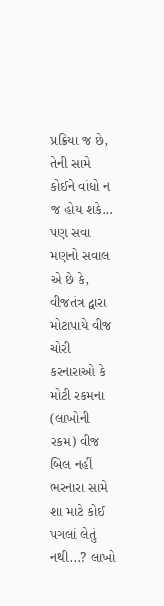પ્રક્રિયા જ છે, તેની સામે કોઈને વાંધો ન જ હોય શકે... પણ સવા મણનો સવાલ એ છે કે, વીજતંત્ર દ્વારા મોટાપાયે વીજ ચોરી કરનારાઓ કે મોટી રકમના (લાખોની રકમ) વીજ બિલ નહીં ભરનારા સામે શા માટે કોઈ પગલાં લેતું નથી...? લાખો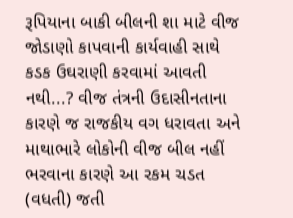રૂપિયાના બાકી બીલની શા માટે વીજ જોડાણો કાપવાની કાર્યવાહી સાથે કડક ઉઘરાણી કરવામાં આવતી નથી...? વીજ તંત્રની ઉદાસીનતાના કારણે જ રાજકીય વગ ધરાવતા અને માથાભારે લોકોની વીજ બીલ નહીં ભરવાના કારણે આ રકમ ચડત (વધતી) જતી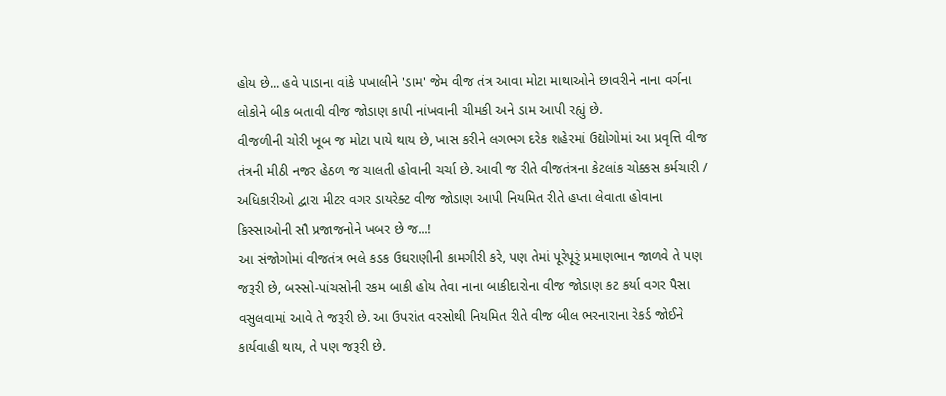હોય છે... હવે પાડાના વાંકે પખાલીને 'ડામ' જેમ વીજ તંત્ર આવા મોટા માથાઓને છાવરીને નાના વર્ગના લોકોને બીક બતાવી વીજ જોડાણ કાપી નાંખવાની ચીમકી અને ડામ આપી રહ્યું છે.
વીજળીની ચોરી ખૂબ જ મોટા પાયે થાય છે, ખાસ કરીને લગભગ દરેક શહેરમાં ઉદ્યોગોમાં આ પ્રવૃત્તિ વીજ તંત્રની મીઠી નજર હેઠળ જ ચાલતી હોવાની ચર્ચા છે. આવી જ રીતે વીજતંત્રના કેટલાંક ચોક્કસ કર્મચારી / અધિકારીઓ દ્વારા મીટર વગર ડાયરેક્ટ વીજ જોડાણ આપી નિયમિત રીતે હપ્તા લેવાતા હોવાના કિસ્સાઓની સૌ પ્રજાજનોને ખબર છે જ...!
આ સંજોગોમાં વીજતંત્ર ભલે કડક ઉઘરાણીની કામગીરી કરે, પણ તેમાં પૂરેપૂરૃં પ્રમાણભાન જાળવે તે પણ જરૂરી છે, બસ્સો-પાંચસોની રકમ બાકી હોય તેવા નાના બાકીદારોના વીજ જોડાણ કટ કર્યા વગર પૈસા વસુલવામાં આવે તે જરૂરી છે. આ ઉપરાંત વરસોથી નિયમિત રીતે વીજ બીલ ભરનારાના રેકર્ડ જોઈને કાર્યવાહી થાય, તે પણ જરૂરી છે.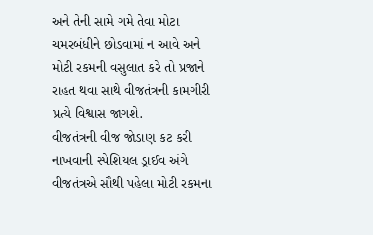અને તેની સામે ગમે તેવા મોટા ચમરબંધીને છોડવામાં ન આવે અને મોટી રકમની વસુલાત કરે તો પ્રજાને રાહત થવા સાથે વીજતંત્રની કામગીરી પ્રત્યે વિશ્વાસ જાગશે.
વીજતંત્રની વીજ જોડાણ કટ કરી નાખવાની સ્પેશિયલ ડ્રાઈવ અંગે વીજતંત્રએ સૌથી પહેલા મોટી રકમના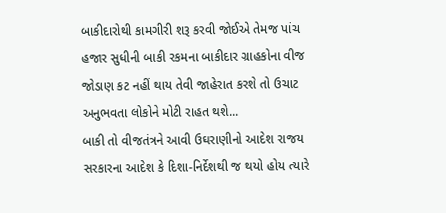બાકીદારોથી કામગીરી શરૂ કરવી જોઈએ તેમજ પાંચ હજાર સુધીની બાકી રકમના બાકીદાર ગ્રાહકોના વીજ જોડાણ કટ નહીં થાય તેવી જાહેરાત કરશે તો ઉચાટ અનુભવતા લોકોને મોટી રાહત થશે...
બાકી તો વીજતંત્રને આવી ઉઘરાણીનો આદેશ રાજય સરકારના આદેશ કે દિશા-નિર્દેશથી જ થયો હોય ત્યારે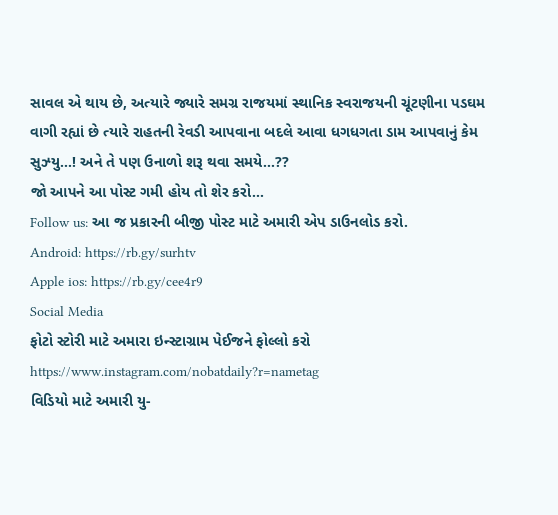સાવલ એ થાય છે, અત્યારે જ્યારે સમગ્ર રાજયમાં સ્થાનિક સ્વરાજયની ચૂંટણીના પડઘમ વાગી રહ્યાં છે ત્યારે રાહતની રેવડી આપવાના બદલે આવા ધગધગતા ડામ આપવાનું કેમ સુઝ્યુ...! અને તે પણ ઉનાળો શરૂ થવા સમયે...??
જો આપને આ પોસ્ટ ગમી હોય તો શેર કરો...
Follow us: આ જ પ્રકારની બીજી પોસ્ટ માટે અમારી એપ ડાઉનલોડ કરો.
Android: https://rb.gy/surhtv
Apple ios: https://rb.gy/cee4r9
Social Media
ફોટો સ્ટોરી માટે અમારા ઇન્સ્ટાગ્રામ પેઈજને ફોલ્લો કરો
https://www.instagram.com/nobatdaily?r=nametag
વિડિયો માટે અમારી યુ-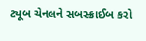ટ્યૂબ ચેનલને સબસ્ક્રાઈબ કરો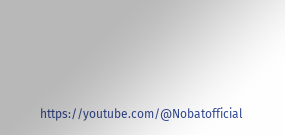https://youtube.com/@Nobatofficial